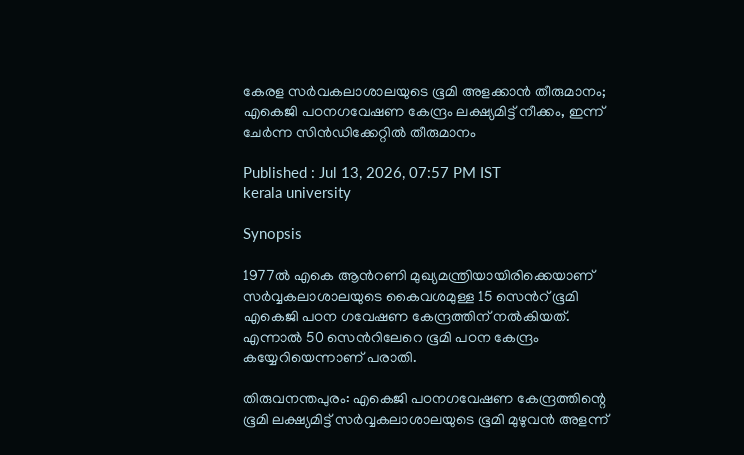കേരള സർവകലാശാലയുടെ ഭൂമി അളക്കാൻ തീരുമാനം; എകെജി പഠനഗവേഷണ കേന്ദ്രം ലക്ഷ്യമിട്ട് നീക്കം, ഇന്ന് ചേർന്ന സിൻഡിക്കേറ്റിൽ തീരുമാനം

Published : Jul 13, 2026, 07:57 PM IST
kerala university

Synopsis

1977ൽ എകെ ആൻറണി മുഖ്യമന്ത്രിയായിരിക്കെയാണ് സർവ്വകലാശാലയുടെ കൈവശമുള്ള 15 സെൻറ് ഭൂമി എകെജി പഠന ഗവേഷണ കേന്ദ്രത്തിന് നൽകിയത്. എന്നാൽ 50 സെൻറിലേറെ ഭൂമി പഠന കേന്ദ്രം കയ്യേറിയെന്നാണ് പരാതി.

തിരുവനന്തപുരം: എകെജി പഠനഗവേഷണ കേന്ദ്രത്തിന്റെ ഭൂമി ലക്ഷ്യമിട്ട് സർവ്വകലാശാലയുടെ ഭൂമി മുഴുവൻ അളന്ന്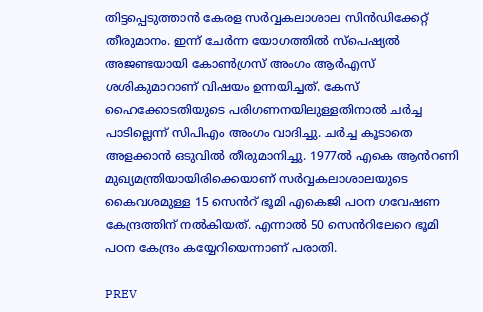തിട്ടപ്പെടുത്താൻ കേരള സർവ്വകലാശാല സിൻഡിക്കേറ്റ് തീരുമാനം. ഇന്ന് ചേർന്ന യോഗത്തിൽ സ്പെഷ്യൽ അജണ്ടയായി കോൺഗ്രസ് അംഗം ആർഎസ് ശശികുമാറാണ് വിഷയം ഉന്നയിച്ചത്. കേസ് ഹൈക്കോടതിയുടെ പരിഗണനയിലുള്ളതിനാൽ ചർച്ച പാടില്ലെന്ന് സിപിഎം അംഗം വാദിച്ചു. ചർച്ച കൂടാതെ അളക്കാൻ ഒടുവിൽ തീരുമാനിച്ചു. 1977ൽ എകെ ആൻറണി മുഖ്യമന്ത്രിയായിരിക്കെയാണ് സർവ്വകലാശാലയുടെ കൈവശമുള്ള 15 സെൻറ് ഭൂമി എകെജി പഠന ഗവേഷണ കേന്ദ്രത്തിന് നൽകിയത്. എന്നാൽ 50 സെൻറിലേറെ ഭൂമി പഠന കേന്ദ്രം കയ്യേറിയെന്നാണ് പരാതി.

PREV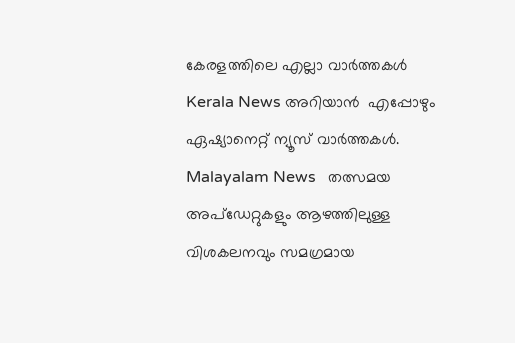കേരളത്തിലെ എല്ലാ വാർത്തകൾ Kerala News അറിയാൻ  എപ്പോഴും ഏഷ്യാനെറ്റ് ന്യൂസ് വാർത്തകൾ.  Malayalam News   തത്സമയ അപ്‌ഡേറ്റുകളും ആഴത്തിലുള്ള വിശകലനവും സമഗ്രമായ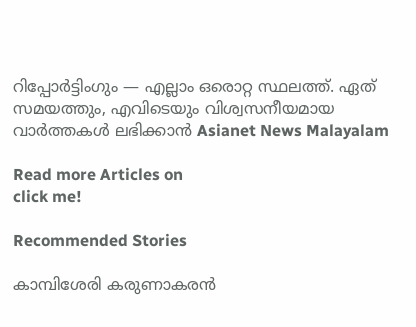റിപ്പോർട്ടിംഗും — എല്ലാം ഒരൊറ്റ സ്ഥലത്ത്. ഏത് സമയത്തും, എവിടെയും വിശ്വസനീയമായ വാർത്തകൾ ലഭിക്കാൻ Asianet News Malayalam

Read more Articles on
click me!

Recommended Stories

കാമ്പിശേരി കരുണാകരന്‍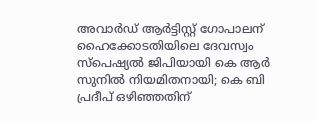അവാര്‍ഡ് ആര്‍ട്ടിസ്റ്റ് ഗോപാലന്
ഹൈക്കോടതിയിലെ ദേവസ്വം സ്പെഷ്യൽ ജിപിയായി കെ ആർ സുനിൽ നിയമിതനായി; കെ ബി പ്രദീപ് ഒഴിഞ്ഞതിന്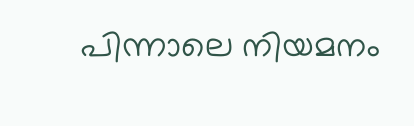പിന്നാലെ നിയമനം